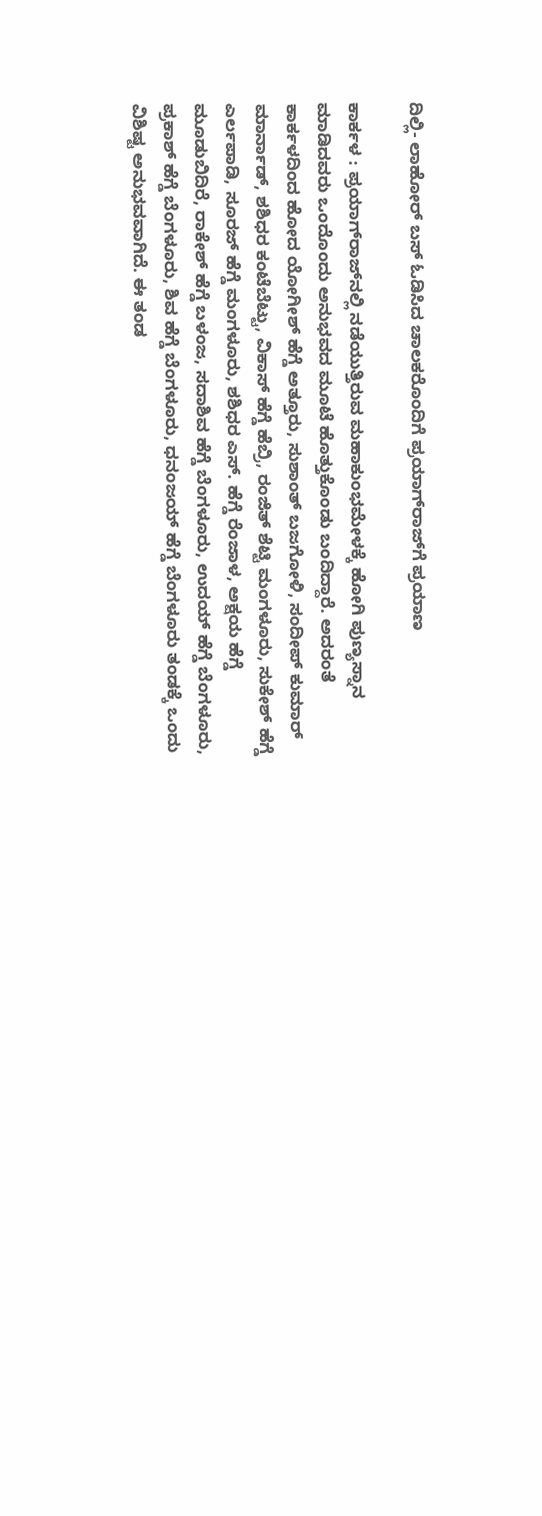ದಿಲ್ಲಿ- ಲಾಹೋರ್‌ ಬಸ್‌ ಓಡಿಸಿದ ಚಾಲಕರೊಂದಿಗೆ ಪ್ರಯಾಗ್‌ರಾಜ್‌ಗೆ ಪ್ರಯಾಣ

ಕಾರ್ಕಳ : ಪ್ರಯಾಗ್‌ರಾಜ್‌ನಲ್ಲಿ ನಡೆಯುತ್ತಿರುವ ಮಹಾಕುಂಭಮೇಳಕ್ಕೆ ಹೋಗಿ ಪುಣ್ಯಸ್ನಾನ ಮಾಡಿದವರು ಒಂದೊಂದು ಅನುಭವದ ಮೂಟೆ ಹೊತ್ತುಕೊಂಡು ಬಂದಿದ್ದಾರೆ. ಅದರಂತೆ ಕಾರ್ಕಳದಿಂದ ಹೋದ ಯೋಗೀಶ್ ಹೆಗ್ಡೆ ಅತ್ತೂರು, ಸುಶಾಂತ್ ಬಜಗೋಳಿ, ಸಂದೀಪ್ ಕುಮಾರ್ ಮಾರ್ನಾಡ್, ಶಶಿಧರ ಕಂಟೆಬೆಟ್ಟು, ವಿಕಾಸ್ ಹೆಗ್ಡೆ ಹೆಬ್ರಿ, ರಂಜಿತ್ ಶೆಟ್ಟಿ ಮಂಗಳೂರು, ಸುಕೇಶ್ ಹೆಗ್ಡೆ ಎರ್ಲಪಾಡಿ, ಸೂರಜ್ ಹೆಗ್ಡೆ ಮಂಗಳೂರು, ಶಶಿಧರ ಎಸ್. ಹೆಗ್ಡೆ ರೆಂಜಾಳ, ಅಕ್ಷಯ ಹೆಗ್ಡೆ ಮೂಡುಬಿದಿರೆ, ರಾಕೇಶ್ ಹೆಗ್ಡೆ ಬಳಂಜ, ಸದಾಶಿವ ಹೆಗ್ಡೆ ಬೆಂಗಳೂರು, ಉದಯ್ ಹೆಗ್ಡೆ ಬೆಂಗಳೂರು, ಪ್ರಕಾಶ್ ಹೆಗ್ಡೆ ಬೆಂಗಳೂರು, ಶಿವ ಹೆಗ್ಡೆ ಬೆಂಗಳೂರು, ಧನಂಜಯ್ ಹೆಗ್ಡೆ ಬೆಂಗಳೂರು ತಂಡಕ್ಕೆ ಒಂದು ವಿಶಿಷ್ಟ ಅನುಭವವಾಗಿದೆ. ಈ ತಂಡ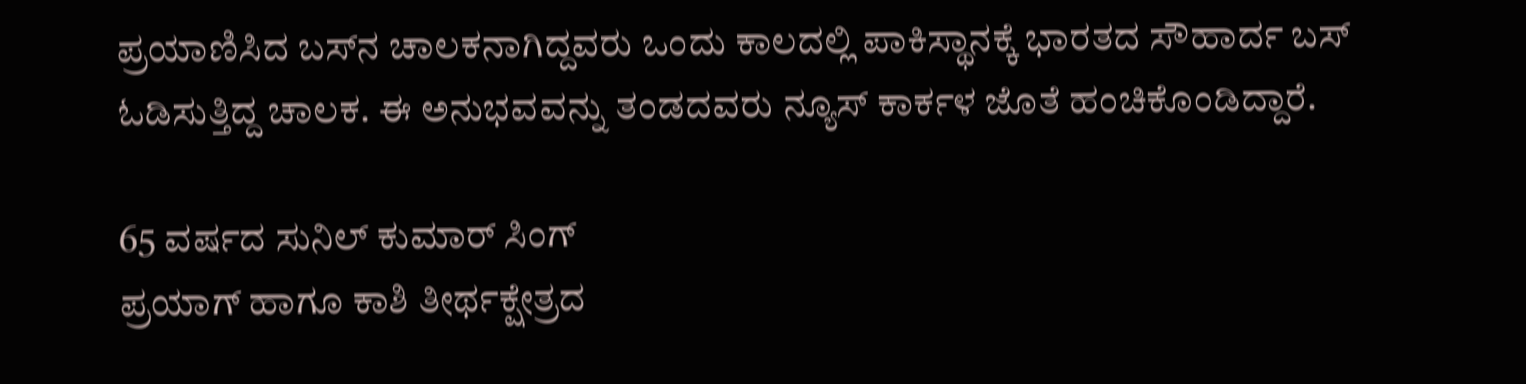ಪ್ರಯಾಣಿಸಿದ ಬಸ್‌ನ ಚಾಲಕನಾಗಿದ್ದವರು ಒಂದು ಕಾಲದಲ್ಲಿ ಪಾಕಿಸ್ಥಾನಕ್ಕೆ ಭಾರತದ ಸೌಹಾರ್ದ ಬಸ್‌ ಓಡಿಸುತ್ತಿದ್ದ ಚಾಲಕ. ಈ ಅನುಭವವನ್ನು ತಂಡದವರು ನ್ಯೂಸ್‌ ಕಾರ್ಕಳ ಜೊತೆ ಹಂಚಿಕೊಂಡಿದ್ದಾರೆ.

65 ವರ್ಷದ ಸುನಿಲ್‌ ಕುಮಾರ್‌ ಸಿಂಗ್‌
ಪ್ರಯಾಗ್ ಹಾಗೂ ಕಾಶಿ ತೀರ್ಥಕ್ಷೇತ್ರದ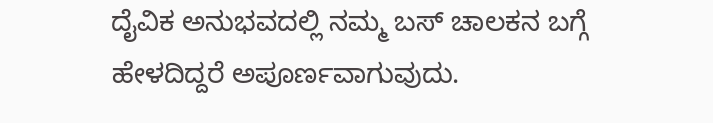ದೈವಿಕ ಅನುಭವದಲ್ಲಿ ನಮ್ಮ ಬಸ್ ಚಾಲಕನ ಬಗ್ಗೆ ಹೇಳದಿದ್ದರೆ ಅಪೂರ್ಣವಾಗುವುದು.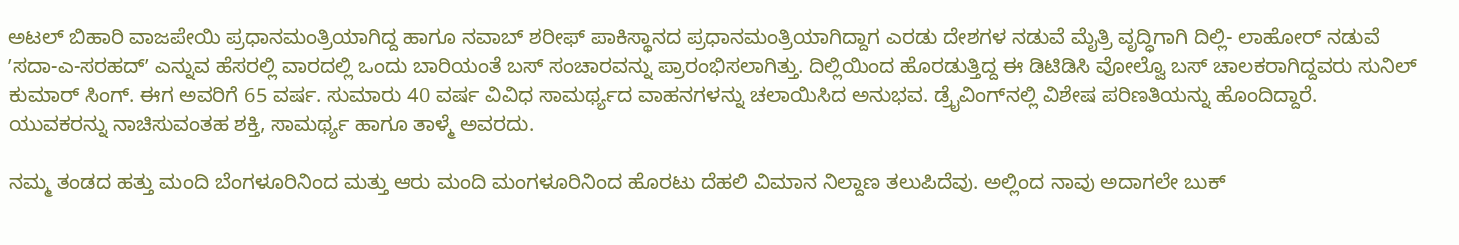ಅಟಲ್‌ ಬಿಹಾರಿ ವಾಜಪೇಯಿ ಪ್ರಧಾನಮಂತ್ರಿಯಾಗಿದ್ದ ಹಾಗೂ ನವಾಬ್ ಶರೀಫ್ ಪಾಕಿಸ್ಥಾನದ ಪ್ರಧಾನಮಂತ್ರಿಯಾಗಿದ್ದಾಗ ಎರಡು ದೇಶಗಳ ನಡುವೆ ಮೈತ್ರಿ ವೃದ್ಧಿಗಾಗಿ ದಿಲ್ಲಿ- ಲಾಹೋರ್‌ ನಡುವೆ ʼಸದಾ-ಎ-ಸರಹದ್ʼ ಎನ್ನುವ ಹೆಸರಲ್ಲಿ ವಾರದಲ್ಲಿ ಒಂದು ಬಾರಿಯಂತೆ ಬಸ್ ಸಂಚಾರವನ್ನು ಪ್ರಾರಂಭಿಸಲಾಗಿತ್ತು. ದಿಲ್ಲಿಯಿಂದ ಹೊರಡುತ್ತಿದ್ದ ಈ ಡಿಟಿಡಿಸಿ ವೋಲ್ವೊ ಬಸ್ ಚಾಲಕರಾಗಿದ್ದವರು ಸುನಿಲ್ ಕುಮಾರ್ ಸಿಂಗ್. ಈಗ ಅವರಿಗೆ 65 ವರ್ಷ. ಸುಮಾರು 40 ವರ್ಷ ವಿವಿಧ ಸಾಮರ್ಥ್ಯದ ವಾಹನಗಳನ್ನು ಚಲಾಯಿಸಿದ ಅನುಭವ. ಡ್ರೈವಿಂಗ್‌ನಲ್ಲಿ ವಿಶೇಷ ಪರಿಣತಿಯನ್ನು ಹೊಂದಿದ್ದಾರೆ. ಯುವಕರನ್ನು ನಾಚಿಸುವಂತಹ ಶಕ್ತಿ, ಸಾಮರ್ಥ್ಯ ಹಾಗೂ ತಾಳ್ಮೆ ಅವರದು.

ನಮ್ಮ ತಂಡದ ಹತ್ತು ಮಂದಿ ಬೆಂಗಳೂರಿನಿಂದ ಮತ್ತು ಆರು ಮಂದಿ ಮಂಗಳೂರಿನಿಂದ ಹೊರಟು ದೆಹಲಿ ವಿಮಾನ ನಿಲ್ದಾಣ ತಲುಪಿದೆವು. ಅಲ್ಲಿಂದ ನಾವು ಅದಾಗಲೇ ಬುಕ್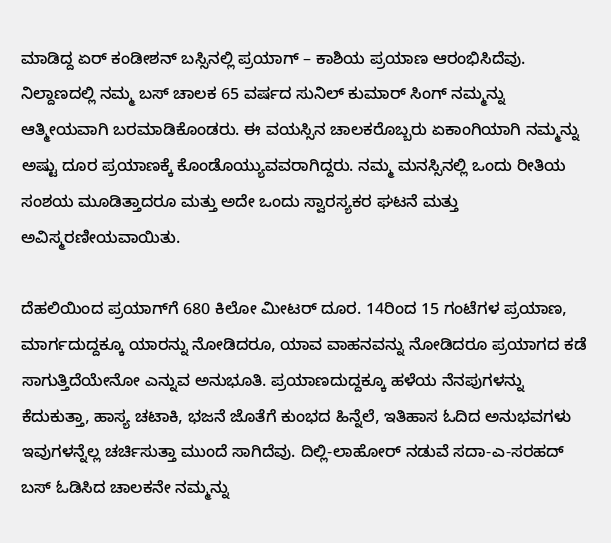ಮಾಡಿದ್ದ ಏರ್ ಕಂಡೀಶನ್ ಬಸ್ಸಿನಲ್ಲಿ ಪ್ರಯಾಗ್ – ಕಾಶಿಯ ಪ್ರಯಾಣ ಆರಂಭಿಸಿದೆವು. ನಿಲ್ದಾಣದಲ್ಲಿ ನಮ್ಮ ಬಸ್ ಚಾಲಕ 65 ವರ್ಷದ ಸುನಿಲ್ ಕುಮಾರ್ ಸಿಂಗ್ ನಮ್ಮನ್ನು ಆತ್ಮೀಯವಾಗಿ ಬರಮಾಡಿಕೊಂಡರು. ಈ ವಯಸ್ಸಿನ ಚಾಲಕರೊಬ್ಬರು ಏಕಾಂಗಿಯಾಗಿ ನಮ್ಮನ್ನು ಅಷ್ಟು ದೂರ ಪ್ರಯಾಣಕ್ಕೆ ಕೊಂಡೊಯ್ಯುವವರಾಗಿದ್ದರು. ನಮ್ಮ ಮನಸ್ಸಿನಲ್ಲಿ ಒಂದು ರೀತಿಯ ಸಂಶಯ ಮೂಡಿತ್ತಾದರೂ ಮತ್ತು ಅದೇ ಒಂದು ಸ್ವಾರಸ್ಯಕರ ಘಟನೆ ಮತ್ತು ಅವಿಸ್ಮರಣೀಯವಾಯಿತು.

ದೆಹಲಿಯಿಂದ ಪ್ರಯಾಗ್‌ಗೆ 680 ಕಿಲೋ ಮೀಟರ್ ದೂರ. 14ರಿಂದ 15 ಗಂಟೆಗಳ ಪ್ರಯಾಣ, ಮಾರ್ಗದುದ್ದಕ್ಕೂ ಯಾರನ್ನು ನೋಡಿದರೂ, ಯಾವ ವಾಹನವನ್ನು ನೋಡಿದರೂ ಪ್ರಯಾಗದ ಕಡೆ ಸಾಗುತ್ತಿದೆಯೇನೋ ಎನ್ನುವ ಅನುಭೂತಿ. ಪ್ರಯಾಣದುದ್ದಕ್ಕೂ ಹಳೆಯ ನೆನಪುಗಳನ್ನು ಕೆದುಕುತ್ತಾ, ಹಾಸ್ಯ ಚಟಾಕಿ, ಭಜನೆ ಜೊತೆಗೆ ಕುಂಭದ ಹಿನ್ನೆಲೆ, ಇತಿಹಾಸ ಓದಿದ ಅನುಭವಗಳು ಇವುಗಳನ್ನೆಲ್ಲ ಚರ್ಚಿಸುತ್ತಾ ಮುಂದೆ ಸಾಗಿದೆವು. ದಿಲ್ಲಿ-ಲಾಹೋರ್‌ ನಡುವೆ ಸದಾ-ಎ-ಸರಹದ್ ಬಸ್‌ ಓಡಿಸಿದ ಚಾಲಕನೇ ನಮ್ಮನ್ನು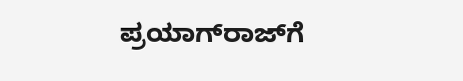ಪ್ರಯಾಗ್‌ರಾಜ್‌ಗೆ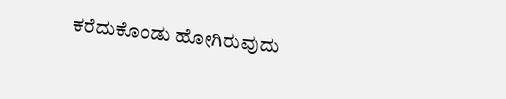ಕರೆದುಕೊಂಡು ಹೋಗಿರುವುದು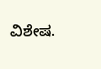ವಿಶೇಷ.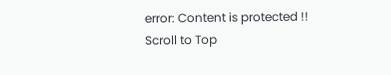error: Content is protected !!
Scroll to Top